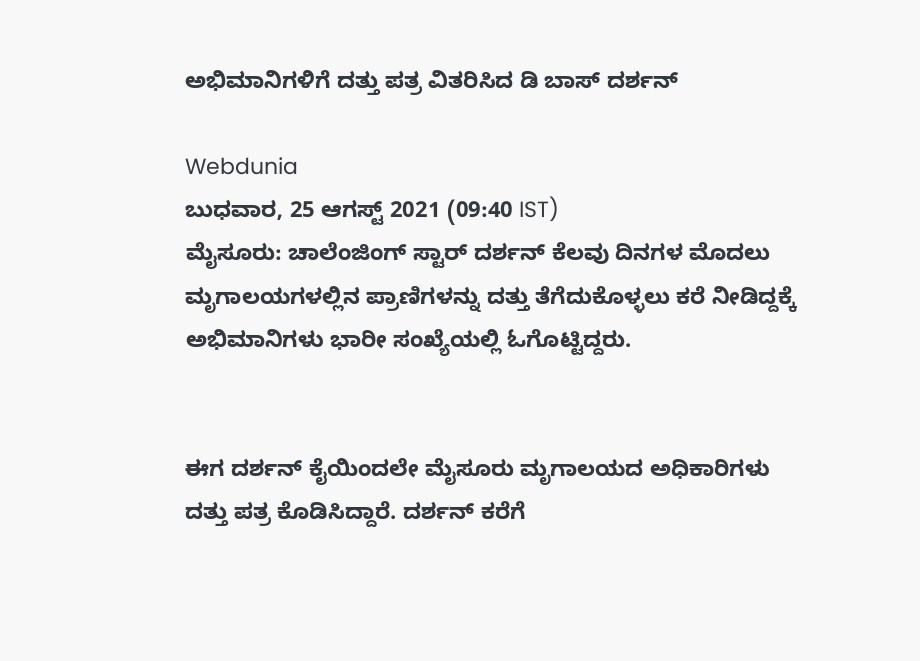ಅಭಿಮಾನಿಗಳಿಗೆ ದತ್ತು ಪತ್ರ ವಿತರಿಸಿದ ಡಿ ಬಾಸ್ ದರ್ಶನ್

Webdunia
ಬುಧವಾರ, 25 ಆಗಸ್ಟ್ 2021 (09:40 IST)
ಮೈಸೂರು: ಚಾಲೆಂಜಿಂಗ್ ಸ್ಟಾರ್ ದರ್ಶನ್ ಕೆಲವು ದಿನಗಳ ಮೊದಲು ಮೃಗಾಲಯಗಳಲ್ಲಿನ ಪ್ರಾಣಿಗಳನ್ನು ದತ್ತು ತೆಗೆದುಕೊಳ್ಳಲು ಕರೆ ನೀಡಿದ್ದಕ್ಕೆ ಅಭಿಮಾನಿಗಳು ಭಾರೀ ಸಂಖ್ಯೆಯಲ್ಲಿ ಓಗೊಟ್ಟಿದ್ದರು.


ಈಗ ದರ್ಶನ್ ಕೈಯಿಂದಲೇ ಮೈಸೂರು ಮೃಗಾಲಯದ ಅಧಿಕಾರಿಗಳು ದತ್ತು ಪತ್ರ ಕೊಡಿಸಿದ್ದಾರೆ. ದರ್ಶನ್ ಕರೆಗೆ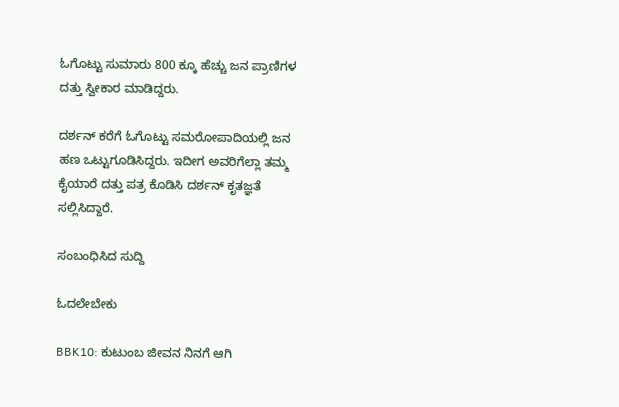ಓಗೊಟ್ಟು ಸುಮಾರು 800 ಕ್ಕೂ ಹೆಚ್ಚು ಜನ ಪ್ರಾಣಿಗಳ ದತ್ತು ಸ್ವೀಕಾರ ಮಾಡಿದ್ದರು.

ದರ್ಶನ್ ಕರೆಗೆ ಓಗೊಟ್ಟು ಸಮರೋಪಾದಿಯಲ್ಲಿ ಜನ ಹಣ ಒಟ್ಟುಗೂಡಿಸಿದ್ದರು. ಇದೀಗ ಅವರಿಗೆಲ್ಲಾ ತಮ್ಮ ಕೈಯಾರೆ ದತ್ತು ಪತ್ರ ಕೊಡಿಸಿ ದರ್ಶನ್ ಕೃತಜ್ಞತೆ ಸಲ್ಲಿಸಿದ್ದಾರೆ.

ಸಂಬಂಧಿಸಿದ ಸುದ್ದಿ

ಓದಲೇಬೇಕು

BBK10: ಕುಟುಂಬ ಜೀವನ ನಿನಗೆ ಆಗಿ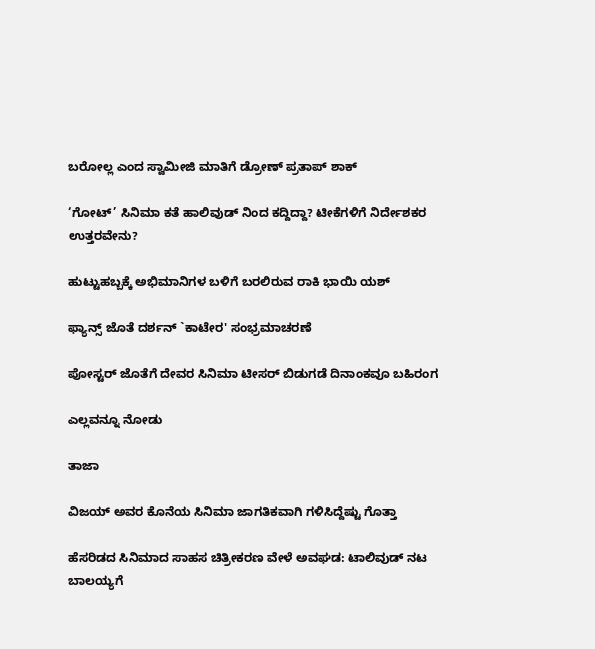ಬರೋಲ್ಲ ಎಂದ ಸ್ವಾಮೀಜಿ ಮಾತಿಗೆ ಡ್ರೋಣ್ ಪ್ರತಾಪ್ ಶಾಕ್

‘ಗೋಟ್’ ಸಿನಿಮಾ ಕತೆ ಹಾಲಿವುಡ್ ನಿಂದ ಕದ್ದಿದ್ದಾ? ಟೀಕೆಗಳಿಗೆ ನಿರ್ದೇಶಕರ ಉತ್ತರವೇನು?

ಹುಟ್ಟುಹಬ್ಬಕ್ಕೆ ಅಭಿಮಾನಿಗಳ ಬಳಿಗೆ ಬರಲಿರುವ ರಾಕಿ ಭಾಯಿ ಯಶ್

ಫ್ಯಾನ್ಸ್ ಜೊತೆ ದರ್ಶನ್ `ಕಾಟೇರ' ಸಂಭ್ರಮಾಚರಣೆ

ಪೋಸ್ಟರ್ ಜೊತೆಗೆ ದೇವರ ಸಿನಿಮಾ ಟೀಸರ್ ಬಿಡುಗಡೆ ದಿನಾಂಕವೂ ಬಹಿರಂಗ

ಎಲ್ಲವನ್ನೂ ನೋಡು

ತಾಜಾ

ವಿಜಯ್ ಅವರ ಕೊನೆಯ ಸಿನಿಮಾ ಜಾಗತಿಕವಾಗಿ ಗಳಿಸಿದ್ದೆಷ್ಟು ಗೊತ್ತಾ

ಹೆಸರಿಡದ ಸಿನಿಮಾದ ಸಾಹಸ ಚಿತ್ರೀಕರಣ ವೇಳೆ ಅವಘಡ: ಟಾಲಿವುಡ್‌ ನಟ ಬಾಲಯ್ಯಗೆ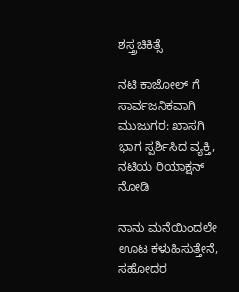ಶಸ್ತ್ರಚಿಕಿತ್ಸೆ

ನಟಿ ಕಾಜೋಲ್ ಗೆ ಸಾರ್ವಜನಿಕವಾಗಿ ಮುಜುಗರ: ಖಾಸಗಿ ಭಾಗ ಸ್ಪರ್ಶಿಸಿದ ವ್ಯಕ್ತಿ, ನಟಿಯ ರಿಯಾಕ್ಷನ್ ನೋಡಿ

ನಾನು ಮನೆಯಿಂದಲೇ ಊಟ ಕಳುಹಿಸುತ್ತೇನೆ, ಸಹೋದರ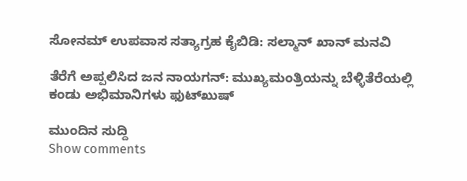ಸೋನಮ್ ಉಪವಾಸ ಸತ್ಯಾಗ್ರಹ ಕೈಬಿಡಿ: ಸಲ್ಮಾನ್ ಖಾನ್ ಮನವಿ

ತೆರೆಗೆ ಅಪ್ಪಲಿಸಿದ ಜನ ನಾಯಗನ್: ಮುಖ್ಯಮಂತ್ರಿಯನ್ನು ಬೆಳ್ಳಿತೆರೆಯಲ್ಲಿ ಕಂಡು ಅಭಿಮಾನಿಗಳು ಫುಟ್‌ಖುಷ್‌

ಮುಂದಿನ ಸುದ್ದಿ
Show comments